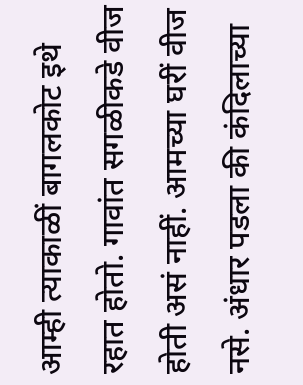आम्ही त्याकाळीं बागलकोट इथे रहात होतो. गावांत सगळीकडे वीज होती असं नाहीं. आमच्या घरीं वीज नसे. अंधार पडला की कंदिलाच्या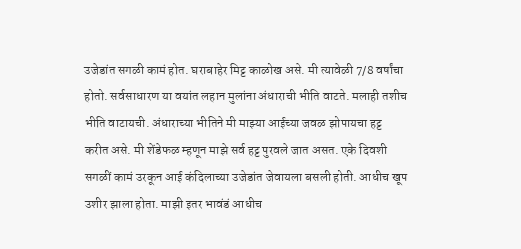उजेडांत सगळी कामं होत. घराबाहेर मिट्ट काळोख असे. मी त्यावेळी 7/8 वर्षांचा होतो. सर्वसाधारण या वयांत लहान मुलांना अंधाराची भीति वाटते. मलाही तशीच भीति वाटायची. अंधाराच्या भीतिने मी माझ्या आईच्या जवळ झोपायचा हट्ट करीत असे. मी शेंडेफळ म्हणून माझे सर्व हट्ट पुरवले जात असत. एके दिवशी सगळीं कामं उरकून आई कंदिलाच्या उजेडांत जेवायला बसली होती. आधीच खूप उशीर झाला होता. माझी इतर भावंडं आधीच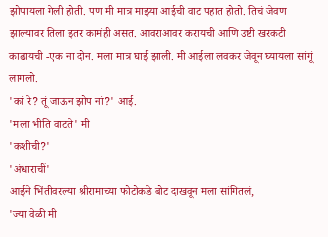झोपायला गेली होती. पण मी मात्र माझ्या आईची वाट पहात होतो. तिचं जेवण झाल्यावर तिला इतर कामंही असत. आवराआवर करायची आणि उष्टी खरकटी काढायची -एक ना दोन. मला मात्र घाई झाली. मी आईला लवकर जेवून घ्यायला सांगूं लागलो.
'कां रे? तूं जाऊन झोप नां?' आई.
'मला भीति वाटते' मी
'कशीची?'
'अंधाराचीं'
आईने भिंतीवरल्या श्रीरामाच्या फोटोकडे बोट दाखवून मला सांगितलं,
'ज्या वेळी मी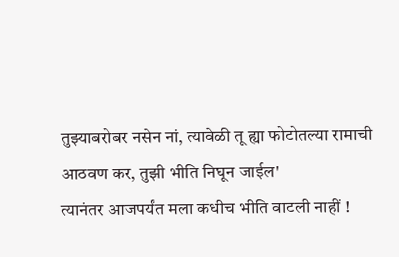तुझ्याबरोबर नसेन नां, त्यावेळी तू ह्या फोटोतल्या रामाची आठवण कर, तुझी भीति निघून जाईल'
त्यानंतर आजपर्यंत मला कधीच भीति वाटली नाहीं !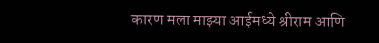कारण मला माझ्या आईमध्ये श्रीराम आणि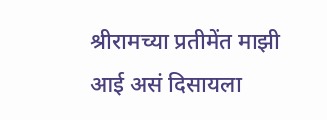श्रीरामच्या प्रतीमेंत माझी आई असं दिसायला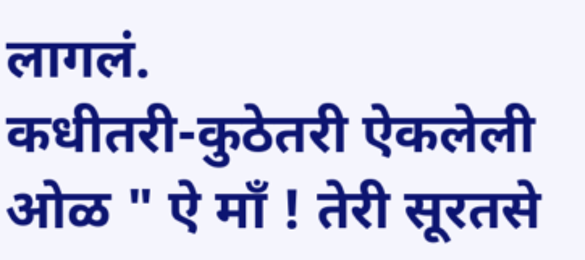लागलं.
कधीतरी-कुठेतरी ऐकलेली ओळ " ऐ माँ ! तेरी सूरतसे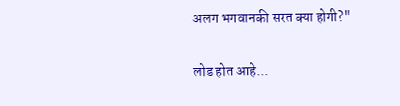अलग भगवानकी सरत क्या होगी?"

लोड होत आहे...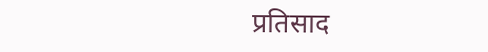प्रतिसाद